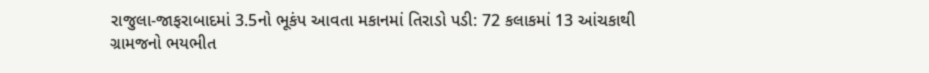રાજુલા-જાફરાબાદમાં 3.5નો ભૂકંપ આવતા મકાનમાં તિરાડો પડી: 72 કલાકમાં 13 આંચકાથી ગ્રામજનો ભયભીત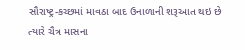સૌરાષ્ટ્ર-કચ્છમાં માવઠા બાદ ઉનાળાની શરૂઆત થઇ છે ત્યારે ચૈત્ર માસના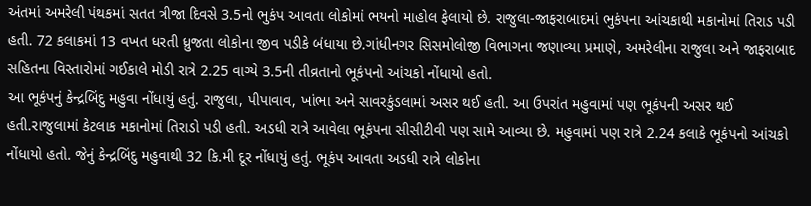અંતમાં અમરેલી પંથકમાં સતત ત્રીજા દિવસે 3.5નો ભુકંપ આવતા લોકોમાં ભયનો માહોલ ફેલાયો છે. રાજુલા-જાફરાબાદમાં ભુકંપના આંચકાથી મકાનોમાં તિરાડ પડી હતી. 72 કલાકમાં 13 વખત ધરતી ધ્રુજતા લોકોના જીવ પડીકે બંધાયા છે.ગાંધીનગર સિસમોલોજી વિભાગના જણાવ્યા પ્રમાણે, અમરેલીના રાજુલા અને જાફરાબાદ સહિતના વિસ્તારોમાં ગઈકાલે મોડી રાત્રે 2.25 વાગ્યે 3.5ની તીવ્રતાનો ભૂકંપનો આંચકો નોંધાયો હતો.
આ ભૂકંપનું કેન્દ્રબિંદુ મહુવા નોંધાયું હતું. રાજુલા, પીપાવાવ, ખાંભા અને સાવરકુંડલામાં અસર થઈ હતી. આ ઉપરાંત મહુવામાં પણ ભૂકંપની અસર થઈ હતી.રાજુલામાં કેટલાક મકાનોમાં તિરાડો પડી હતી. અડધી રાત્રે આવેલા ભૂકંપના સીસીટીવી પણ સામે આવ્યા છે. મહુવામાં પણ રાત્રે 2.24 કલાકે ભૂકંપનો આંચકો નોંધાયો હતો. જેનું કેન્દ્રબિંદુ મહુવાથી 32 કિ.મી દૂર નોંધાયું હતું. ભૂકંપ આવતા અડધી રાત્રે લોકોના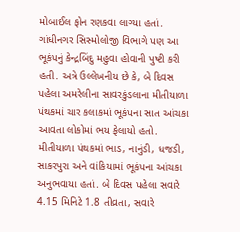મોબાઈલ ફોન રણકવા લાગ્યા હતાં.
ગાંધીનગર સિસ્મોલોજી વિભાગે પણ આ ભૂકંપનું કેન્દ્રબિંદુ મહુવા હોવાની પુષ્ટી કરી હતી. અત્રે ઉલ્લેખનીય છે કે, બે દિવસ પહેલા અમરેલીના સાવરકુંડલાના મીતીયાળા પંથકમાં ચાર કલાકમાં ભૂકંપના સાત આંચકા આવતા લોકોમાં ભય ફેલાયો હતો. મીતીયાળા પંથકમાં ભાડ, નાનુંડી, ધજડી, સાકરપુરા અને વાંકિયામાં ભૂકંપના આંચકા અનુભવાયા હતાં. બે દિવસ પહેલા સવારે 4.15 મિનિટે 1.8 તીવ્રતા, સવારે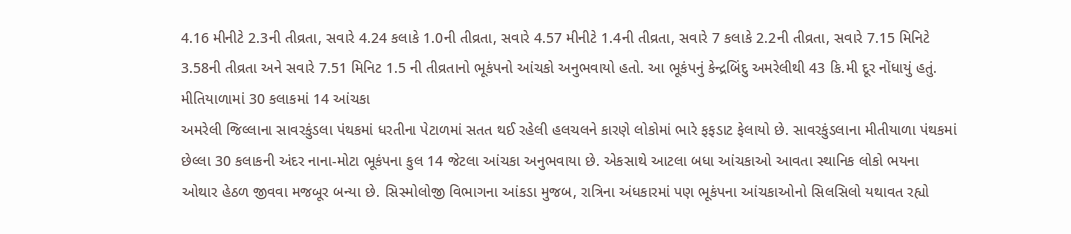4.16 મીનીટે 2.3ની તીવ્રતા, સવારે 4.24 કલાકે 1.0ની તીવ્રતા, સવારે 4.57 મીનીટે 1.4ની તીવ્રતા, સવારે 7 કલાકે 2.2ની તીવ્રતા, સવારે 7.15 મિનિટે 3.58ની તીવ્રતા અને સવારે 7.51 મિનિટ 1.5 ની તીવ્રતાનો ભૂકંપનો આંચકો અનુભવાયો હતો. આ ભૂકંપનું કેન્દ્રબિંદુ અમરેલીથી 43 કિ.મી દૂર નોંધાયું હતું.
મીતિયાળામાં 30 કલાકમાં 14 આંચકા
અમરેલી જિલ્લાના સાવરકુંડલા પંથકમાં ધરતીના પેટાળમાં સતત થઈ રહેલી હલચલને કારણે લોકોમાં ભારે ફફડાટ ફેલાયો છે. સાવરકુંડલાના મીતીયાળા પંથકમાં છેલ્લા 30 કલાકની અંદર નાના-મોટા ભૂકંપના કુલ 14 જેટલા આંચકા અનુભવાયા છે. એકસાથે આટલા બધા આંચકાઓ આવતા સ્થાનિક લોકો ભયના ઓથાર હેઠળ જીવવા મજબૂર બન્યા છે. સિસ્મોલોજી વિભાગના આંકડા મુજબ, રાત્રિના અંધકારમાં પણ ભૂકંપના આંચકાઓનો સિલસિલો યથાવત રહ્યો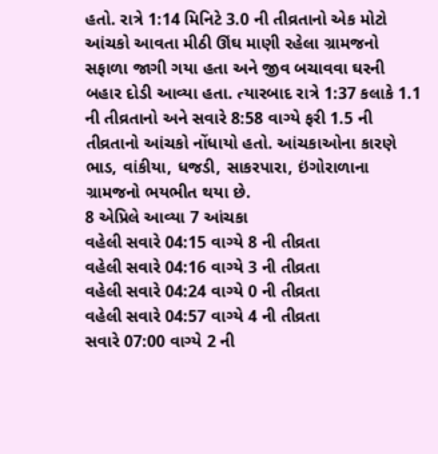હતો. રાત્રે 1:14 મિનિટે 3.0 ની તીવ્રતાનો એક મોટો આંચકો આવતા મીઠી ઊંઘ માણી રહેલા ગ્રામજનો સફાળા જાગી ગયા હતા અને જીવ બચાવવા ઘરની બહાર દોડી આવ્યા હતા. ત્યારબાદ રાત્રે 1:37 કલાકે 1.1 ની તીવ્રતાનો અને સવારે 8:58 વાગ્યે ફરી 1.5 ની તીવ્રતાનો આંચકો નોંધાયો હતો. આંચકાઓના કારણે ભાડ, વાંકીયા, ધજડી, સાકરપારા, ઇંગોરાળાના ગ્રામજનો ભયભીત થયા છે.
8 એપ્રિલે આવ્યા 7 આંચકા
વહેલી સવારે 04:15 વાગ્યે 8 ની તીવ્રતા
વહેલી સવારે 04:16 વાગ્યે 3 ની તીવ્રતા
વહેલી સવારે 04:24 વાગ્યે 0 ની તીવ્રતા
વહેલી સવારે 04:57 વાગ્યે 4 ની તીવ્રતા
સવારે 07:00 વાગ્યે 2 ની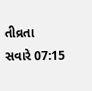તીવ્રતા
સવારે 07:15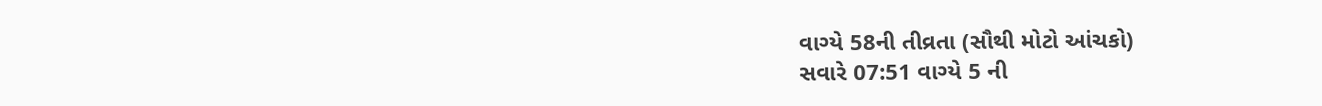વાગ્યે 58ની તીવ્રતા (સૌથી મોટો આંચકો)
સવારે 07:51 વાગ્યે 5 ની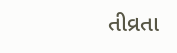તીવ્રતા